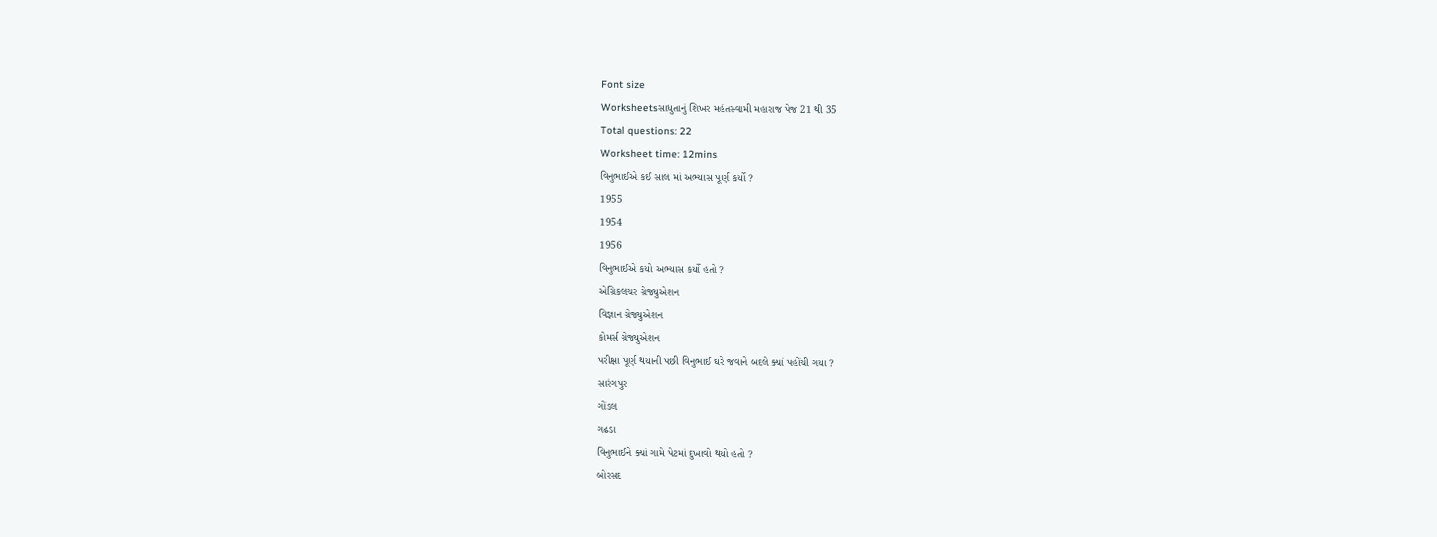Font size
Worksheetsસાધુતાનું શિખર મહંતસ્વામી મહારાજ પેજ 21 થી 35
Total questions: 22
Worksheet time: 12mins
વિનુભાઈએ કઈ સાલ માં અભ્યાસ પૂર્ણ કર્યો ?
1955
1954
1956
વિનુભાઈએ કયો અભ્યાસ કર્યો હતો ?
એગ્રિકલચર ગ્રેજ્યુએશન
વિજ્ઞાન ગ્રેજ્યુએશન
કોમર્સ ગ્રેજ્યુએશન
પરીક્ષા પૂર્ણ થયાની પછી વિનુભાઈ ઘરે જવાને બદલે ક્યાં પહોંચી ગયા ?
સારંગપુર
ગોંડલ
ગઢડા
વિનુભાઈને ક્યાં ગામે પેટમાં દુખાવો થયો હતો ?
બોરસદ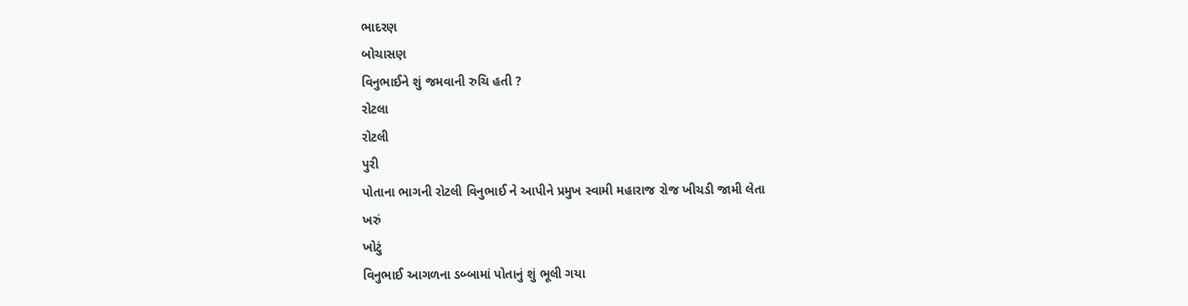ભાદરણ
બોચાસણ
વિનુભાઈને શું જમવાની રુચિ હતી ?
રોટલા
રોટલી
પુરી
પોતાના ભાગની રોટલી વિનુભાઈ ને આપીને પ્રમુખ સ્વામી મહારાજ રોજ ખીચડી જામી લેતા
ખરું
ખોટું
વિનુભાઈ આગળના ડબ્બામાં પોતાનું શું ભૂલી ગયા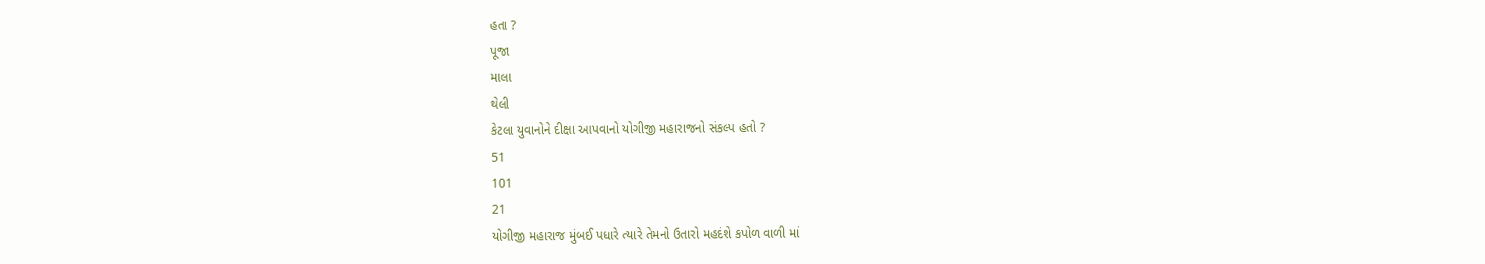હતા ?
પૂજા
માલા
થેલી
કેટલા યુવાનોને દીક્ષા આપવાનો યોગીજી મહારાજનો સંકલ્પ હતો ?
51
101
21
યોગીજી મહારાજ મુંબઈ પધારે ત્યારે તેમનો ઉતારો મહદંશે કપોળ વાળી માં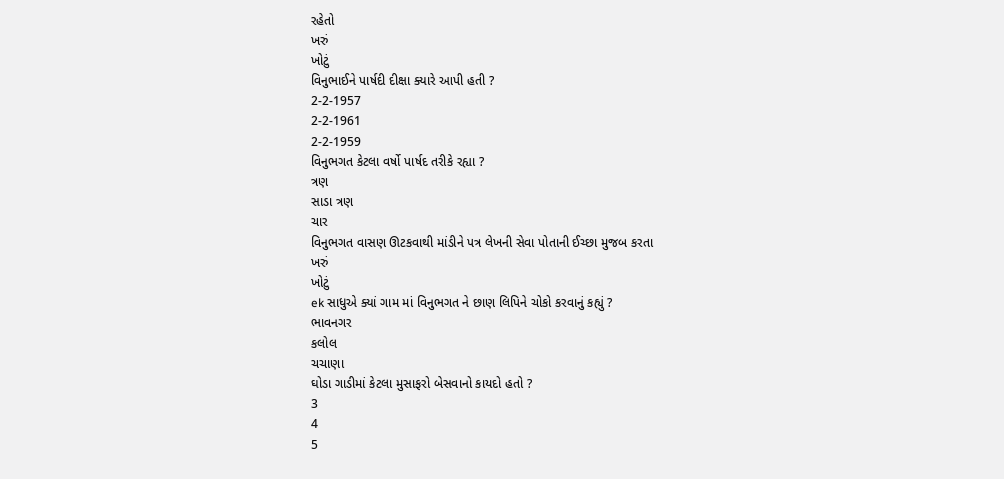રહેતો
ખરું
ખોટું
વિનુભાઈને પાર્ષદી દીક્ષા ક્યારે આપી હતી ?
2-2-1957
2-2-1961
2-2-1959
વિનુભગત કેટલા વર્ષો પાર્ષદ તરીકે રહ્યા ?
ત્રણ
સાડા ત્રણ
ચાર
વિનુભગત વાસણ ઊટકવાથી માંડીને પત્ર લેખની સેવા પોતાની ઈચ્છા મુજબ કરતા
ખરું
ખોટું
ek સાધુએ ક્યાં ગામ માં વિનુભગત ને છાણ લિપિને ચોકો કરવાનું કહ્યું ?
ભાવનગર
કલોલ
ચચાણા
ઘોડા ગાડીમાં કેટલા મુસાફરો બેસવાનો કાયદો હતો ?
3
4
5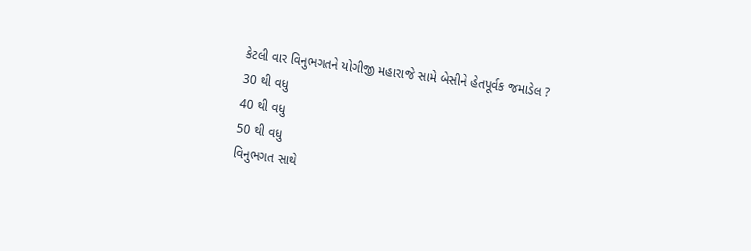કેટલી વાર વિનુભગતને યોગીજી મહારાજે સામે બેસીને હેતપૂર્વક જમાડેલ ?
30 થી વધુ
40 થી વધુ
50 થી વધુ
વિનુભગત સાથે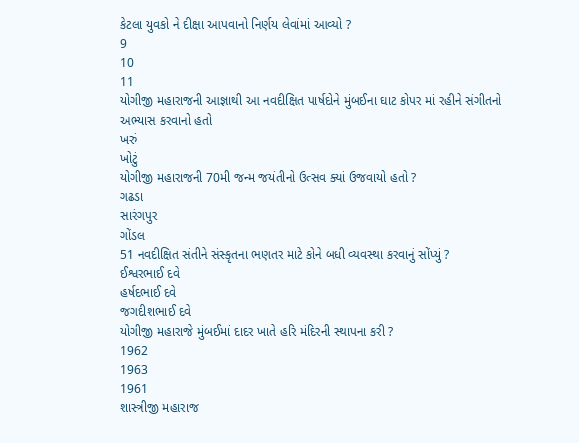કેટલા યુવકો ને દીક્ષા આપવાનો નિર્ણય લેવાંમાં આવ્યો ?
9
10
11
યોગીજી મહારાજની આજ્ઞાથી આ નવદીક્ષિત પાર્ષદોને મુંબઈના ઘાટ કોપર માં રહીને સંગીતનો અભ્યાસ કરવાનો હતો
ખરું
ખોટું
યોગીજી મહારાજની 70મી જન્મ જયંતીનો ઉત્સવ ક્યાં ઉજવાયો હતો ?
ગઢડા
સારંગપુર
ગોંડલ
51 નવદીક્ષિત સંતીને સંસ્કૃતના ભણતર માટે કોને બધી વ્યવસ્થા કરવાનું સોંપ્યું ?
ઈશ્વરભાઈ દવે
હર્ષદભાઈ દવે
જગદીશભાઈ દવે
યોગીજી મહારાજે મુંબઈમાં દાદર ખાતે હરિ મંદિરની સ્થાપના કરી ?
1962
1963
1961
શાસ્ત્રીજી મહારાજ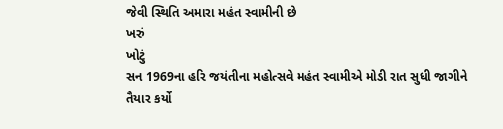જેવી સ્થિતિ અમારા મહંત સ્વામીની છે
ખરું
ખોટું
સન 1969ના હરિ જયંતીના મહોત્સવે મહંત સ્વામીએ મોડી રાત સુધી જાગીને તૈયાર કર્યો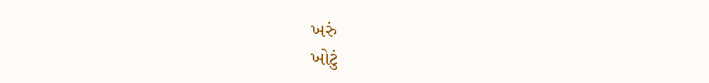ખરું
ખોટું